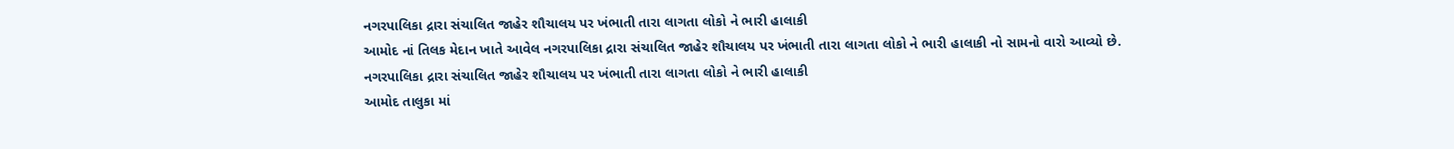નગરપાલિકા દ્રારા સંચાલિત જાહેર શૌચાલય પર ખંભાતી તારા લાગતા લોકો ને ભારી હાલાકી
આમોદ નાં તિલક મેદાન ખાતે આવેલ નગરપાલિકા દ્રારા સંચાલિત જાહેર શૌચાલય પર ખંભાતી તારા લાગતા લોકો ને ભારી હાલાકી નો સામનો વારો આવ્યો છે.
નગરપાલિકા દ્રારા સંચાલિત જાહેર શૌચાલય પર ખંભાતી તારા લાગતા લોકો ને ભારી હાલાકી
આમોદ તાલુકા માં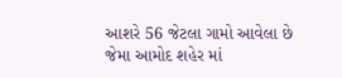આશરે 56 જેટલા ગામો આવેલા છે જેમા આમોદ શહેર માં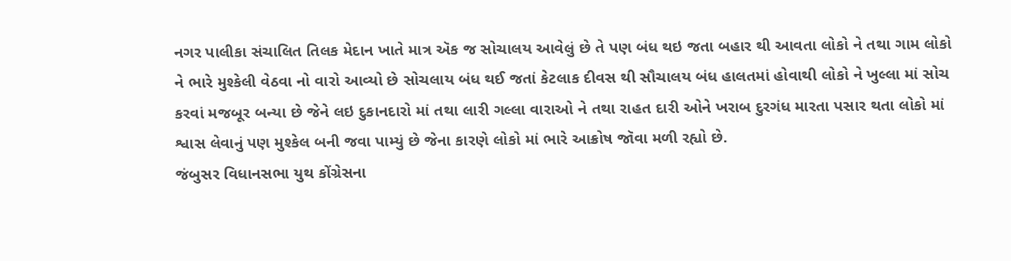નગર પાલીકા સંચાલિત તિલક મેદાન ખાતે માત્ર ઍક જ સોચાલય આવેલું છે તે પણ બંધ થઇ જતા બહાર થી આવતા લોકો ને તથા ગામ લોકો ને ભારે મુશ્કેલી વેઠવા નો વારો આવ્યો છે સોચલાય બંધ થઈ જતાં કેટલાક દીવસ થી સૌચાલય બંધ હાલતમાં હોવાથી લોકો ને ખુલ્લા માં સોચ કરવાં મજબૂર બન્યા છે જેને લઇ દુકાનદારો માં તથા લારી ગલ્લા વારાઓ ને તથા રાહત દારી ઓને ખરાબ દુરગંધ મારતા પસાર થતા લોકો માં શ્વાસ લેવાનું પણ મુશ્કેલ બની જવા પામ્યું છે જેના કારણે લોકો માં ભારે આક્રોષ જૉવા મળી રહ્યો છે.
જંબુસર વિધાનસભા યુથ કોંગ્રેસના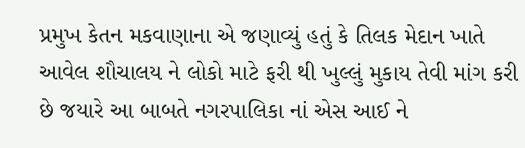પ્રમુખ કેતન મકવાણાના એ જણાવ્યું હતું કે તિલક મેદાન ખાતે આવેલ શૌચાલય ને લોકો માટે ફરી થી ખુલ્લું મુકાય તેવી માંગ કરી છે જયારે આ બાબતે નગરપાલિકા નાં એસ આઈ ને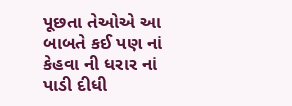પૂછતા તેઓએ આ બાબતે કઈ પણ નાં કેહવા ની ધરાર નાં પાડી દીધી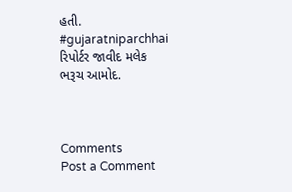હતી.
#gujaratniparchhai
રિપોર્ટર જાવીદ મલેક
ભરૂચ આમોદ.



Comments
Post a Comment